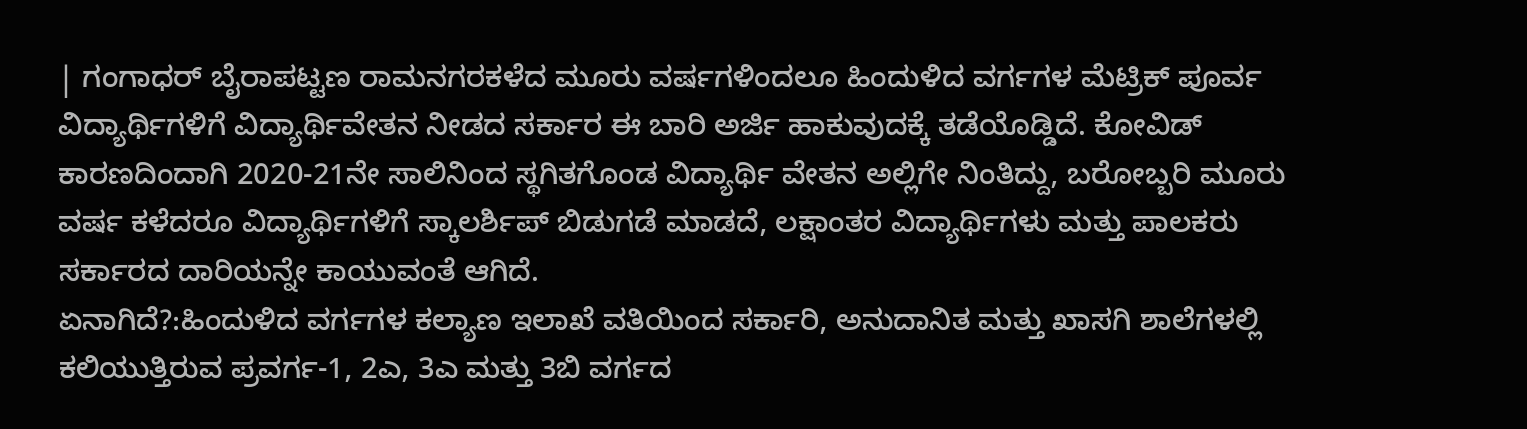| ಗಂಗಾಧರ್ ಬೈರಾಪಟ್ಟಣ ರಾಮನಗರಕಳೆದ ಮೂರು ವರ್ಷಗಳಿಂದಲೂ ಹಿಂದುಳಿದ ವರ್ಗಗಳ ಮೆಟ್ರಿಕ್ ಪೂರ್ವ ವಿದ್ಯಾರ್ಥಿಗಳಿಗೆ ವಿದ್ಯಾರ್ಥಿವೇತನ ನೀಡದ ಸರ್ಕಾರ ಈ ಬಾರಿ ಅರ್ಜಿ ಹಾಕುವುದಕ್ಕೆ ತಡೆಯೊಡ್ಡಿದೆ. ಕೋವಿಡ್ ಕಾರಣದಿಂದಾಗಿ 2020-21ನೇ ಸಾಲಿನಿಂದ ಸ್ಥಗಿತಗೊಂಡ ವಿದ್ಯಾರ್ಥಿ ವೇತನ ಅಲ್ಲಿಗೇ ನಿಂತಿದ್ದು, ಬರೋಬ್ಬರಿ ಮೂರು ವರ್ಷ ಕಳೆದರೂ ವಿದ್ಯಾರ್ಥಿಗಳಿಗೆ ಸ್ಕಾಲರ್ಶಿಪ್ ಬಿಡುಗಡೆ ಮಾಡದೆ, ಲಕ್ಷಾಂತರ ವಿದ್ಯಾರ್ಥಿಗಳು ಮತ್ತು ಪಾಲಕರು ಸರ್ಕಾರದ ದಾರಿಯನ್ನೇ ಕಾಯುವಂತೆ ಆಗಿದೆ.
ಏನಾಗಿದೆ?:ಹಿಂದುಳಿದ ವರ್ಗಗಳ ಕಲ್ಯಾಣ ಇಲಾಖೆ ವತಿಯಿಂದ ಸರ್ಕಾರಿ, ಅನುದಾನಿತ ಮತ್ತು ಖಾಸಗಿ ಶಾಲೆಗಳಲ್ಲಿ ಕಲಿಯುತ್ತಿರುವ ಪ್ರವರ್ಗ-1, 2ಎ, 3ಎ ಮತ್ತು 3ಬಿ ವರ್ಗದ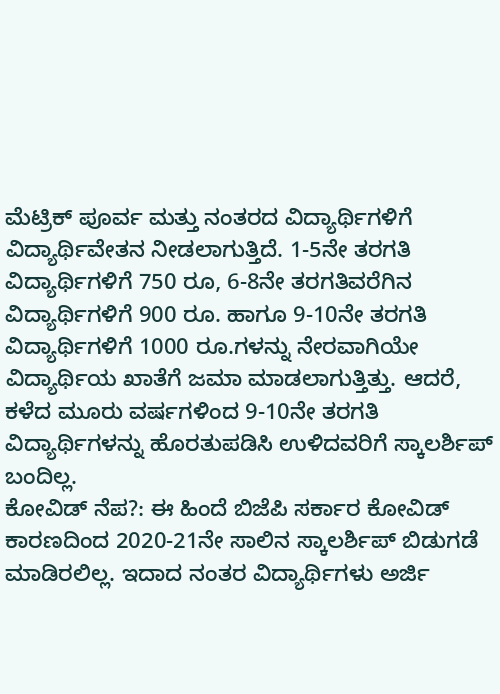ಮೆಟ್ರಿಕ್ ಪೂರ್ವ ಮತ್ತು ನಂತರದ ವಿದ್ಯಾರ್ಥಿಗಳಿಗೆ ವಿದ್ಯಾರ್ಥಿವೇತನ ನೀಡಲಾಗುತ್ತಿದೆ. 1-5ನೇ ತರಗತಿ ವಿದ್ಯಾರ್ಥಿಗಳಿಗೆ 750 ರೂ, 6-8ನೇ ತರಗತಿವರೆಗಿನ ವಿದ್ಯಾರ್ಥಿಗಳಿಗೆ 900 ರೂ. ಹಾಗೂ 9-10ನೇ ತರಗತಿ ವಿದ್ಯಾರ್ಥಿಗಳಿಗೆ 1000 ರೂ.ಗಳನ್ನು ನೇರವಾಗಿಯೇ ವಿದ್ಯಾರ್ಥಿಯ ಖಾತೆಗೆ ಜಮಾ ಮಾಡಲಾಗುತ್ತಿತ್ತು. ಆದರೆ, ಕಳೆದ ಮೂರು ವರ್ಷಗಳಿಂದ 9-10ನೇ ತರಗತಿ ವಿದ್ಯಾರ್ಥಿಗಳನ್ನು ಹೊರತುಪಡಿಸಿ ಉಳಿದವರಿಗೆ ಸ್ಕಾಲರ್ಶಿಪ್ ಬಂದಿಲ್ಲ.
ಕೋವಿಡ್ ನೆಪ?: ಈ ಹಿಂದೆ ಬಿಜೆಪಿ ಸರ್ಕಾರ ಕೋವಿಡ್ ಕಾರಣದಿಂದ 2020-21ನೇ ಸಾಲಿನ ಸ್ಕಾಲರ್ಶಿಪ್ ಬಿಡುಗಡೆ ಮಾಡಿರಲಿಲ್ಲ. ಇದಾದ ನಂತರ ವಿದ್ಯಾರ್ಥಿಗಳು ಅರ್ಜಿ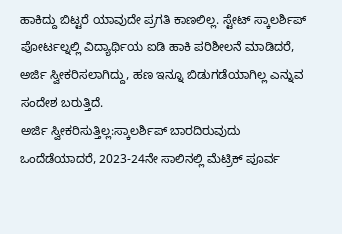ಹಾಕಿದ್ದು ಬಿಟ್ಟರೆ ಯಾವುದೇ ಪ್ರಗತಿ ಕಾಣಲಿಲ್ಲ. ಸ್ಟೇಟ್ ಸ್ಕಾಲರ್ಶಿಪ್ ಪೋರ್ಟಲ್ನಲ್ಲಿ ವಿದ್ಯಾರ್ಥಿಯ ಐಡಿ ಹಾಕಿ ಪರಿಶೀಲನೆ ಮಾಡಿದರೆ, ಅರ್ಜಿ ಸ್ವೀಕರಿಸಲಾಗಿದ್ದು, ಹಣ ಇನ್ನೂ ಬಿಡುಗಡೆಯಾಗಿಲ್ಲ ಎನ್ನುವ ಸಂದೇಶ ಬರುತ್ತಿದೆ.
ಅರ್ಜಿ ಸ್ವೀಕರಿಸುತ್ತಿಲ್ಲ:ಸ್ಕಾಲರ್ಶಿಪ್ ಬಾರದಿರುವುದು ಒಂದೆಡೆಯಾದರೆ, 2023-24ನೇ ಸಾಲಿನಲ್ಲಿ ಮೆಟ್ರಿಕ್ ಪೂರ್ವ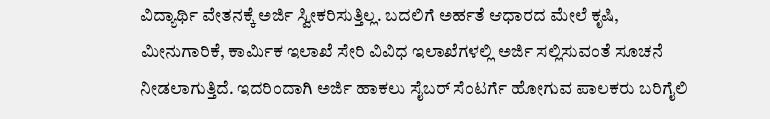ವಿದ್ಯಾರ್ಥಿ ವೇತನಕ್ಕೆ ಅರ್ಜಿ ಸ್ವೀಕರಿಸುತ್ತಿಲ್ಲ. ಬದಲಿಗೆ ಅರ್ಹತೆ ಆಧಾರದ ಮೇಲೆ ಕೃಷಿ, ಮೀನುಗಾರಿಕೆ, ಕಾರ್ವಿುಕ ಇಲಾಖೆ ಸೇರಿ ವಿವಿಧ ಇಲಾಖೆಗಳಲ್ಲಿ ಅರ್ಜಿ ಸಲ್ಲಿಸುವಂತೆ ಸೂಚನೆ ನೀಡಲಾಗುತ್ತಿದೆ. ಇದರಿಂದಾಗಿ ಅರ್ಜಿ ಹಾಕಲು ಸೈಬರ್ ಸೆಂಟರ್ಗೆ ಹೋಗುವ ಪಾಲಕರು ಬರಿಗೈಲಿ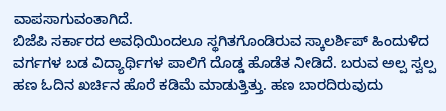ವಾಪಸಾಗುವಂತಾಗಿದೆ.
ಬಿಜೆಪಿ ಸರ್ಕಾರದ ಅವಧಿಯಿಂದಲೂ ಸ್ಥಗಿತಗೊಂಡಿರುವ ಸ್ಕಾಲರ್ಶಿಪ್ ಹಿಂದುಳಿದ ವರ್ಗಗಳ ಬಡ ವಿದ್ಯಾರ್ಥಿಗಳ ಪಾಲಿಗೆ ದೊಡ್ಡ ಹೊಡೆತ ನೀಡಿದೆ. ಬರುವ ಅಲ್ಪ ಸ್ವಲ್ಪ ಹಣ ಓದಿನ ಖರ್ಚಿನ ಹೊರೆ ಕಡಿಮೆ ಮಾಡುತ್ತಿತ್ತು. ಹಣ ಬಾರದಿರುವುದು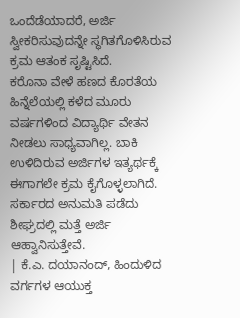ಒಂದೆಡೆಯಾದರೆ, ಅರ್ಜಿ ಸ್ವೀಕರಿಸುವುದನ್ನೇ ಸ್ಥಗಿತಗೊಳಿಸಿರುವ ಕ್ರಮ ಆತಂಕ ಸೃಷ್ಟಿಸಿದೆ.
ಕರೊನಾ ವೇಳೆ ಹಣದ ಕೊರತೆಯ ಹಿನ್ನೆಲೆಯಲ್ಲಿ ಕಳೆದ ಮೂರು ವರ್ಷಗಳಿಂದ ವಿದ್ಯಾರ್ಥಿ ವೇತನ ನೀಡಲು ಸಾಧ್ಯವಾಗಿಲ್ಲ. ಬಾಕಿ ಉಳಿದಿರುವ ಅರ್ಜಿಗಳ ಇತ್ಯರ್ಥಕ್ಕೆ ಈಗಾಗಲೇ ಕ್ರಮ ಕೈಗೊಳ್ಳಲಾಗಿದೆ. ಸರ್ಕಾರದ ಅನುಮತಿ ಪಡೆದು ಶೀಘ್ರದಲ್ಲಿ ಮತ್ತೆ ಅರ್ಜಿ ಆಹ್ವಾನಿಸುತ್ತೇವೆ.
| ಕೆ.ಎ. ದಯಾನಂದ್, ಹಿಂದುಳಿದ ವರ್ಗಗಳ ಆಯುಕ್ತ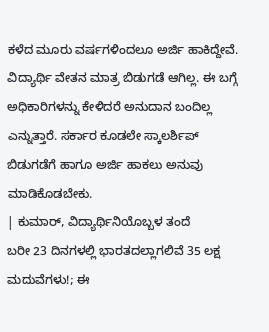ಕಳೆದ ಮೂರು ವರ್ಷಗಳಿಂದಲೂ ಅರ್ಜಿ ಹಾಕಿದ್ದೇವೆ. ವಿದ್ಯಾರ್ಥಿ ವೇತನ ಮಾತ್ರ ಬಿಡುಗಡೆ ಆಗಿಲ್ಲ. ಈ ಬಗ್ಗೆ ಅಧಿಕಾರಿಗಳನ್ನು ಕೇಳಿದರೆ ಅನುದಾನ ಬಂದಿಲ್ಲ ಎನ್ನುತ್ತಾರೆ. ಸರ್ಕಾರ ಕೂಡಲೇ ಸ್ಕಾಲರ್ಶಿಪ್ ಬಿಡುಗಡೆಗೆ ಹಾಗೂ ಅರ್ಜಿ ಹಾಕಲು ಅನುವು ಮಾಡಿಕೊಡಬೇಕು.
| ಕುಮಾರ್, ವಿದ್ಯಾರ್ಥಿನಿಯೊಬ್ಬಳ ತಂದೆ
ಬರೀ 23 ದಿನಗಳಲ್ಲಿ ಭಾರತದಲ್ಲಾಗಲಿವೆ 35 ಲಕ್ಷ ಮದುವೆಗಳು!; ಈ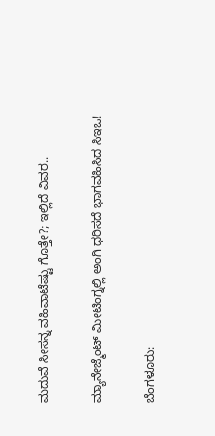ಮದುವೆ ಸೀಸನ್ನ ವಹಿವಾಟೆಷ್ಟು ಗೊತ್ತೇ?; ಇಲ್ಲಿದೆ ವಿವರ..

ಮ್ಯಾನೇಜ್ಮೆಂಟ್ ಮೀಟಿಂಗ್ನಲ್ಲಿ ಅಂಗಿ ಧರಿಸದೆ ಭಾಗವಹಿಸಿದ ಸಿಇಒ!

ಬೆಂಗಳೂರು: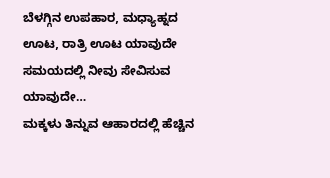ಬೆಳಗ್ಗಿನ ಉಪಹಾರ, ಮಧ್ಯಾಹ್ನದ ಊಟ, ರಾತ್ರಿ ಊಟ ಯಾವುದೇ ಸಮಯದಲ್ಲಿ ನೀವು ಸೇವಿಸುವ ಯಾವುದೇ…
ಮಕ್ಕಳು ತಿನ್ನುವ ಆಹಾರದಲ್ಲಿ ಹೆಚ್ಚಿನ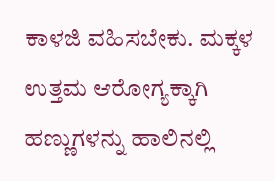ಕಾಳಜಿ ವಹಿಸಬೇಕು. ಮಕ್ಕಳ ಉತ್ತಮ ಆರೋಗ್ಯಕ್ಕಾಗಿ ಹಣ್ಣುಗಳನ್ನು ಹಾಲಿನಲ್ಲಿ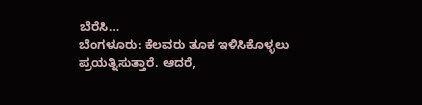ಬೆರೆಸಿ…
ಬೆಂಗಳೂರು: ಕೆಲವರು ತೂಕ ಇಳಿಸಿಕೊಳ್ಳಲು ಪ್ರಯತ್ನಿಸುತ್ತಾರೆ. ಆದರೆ,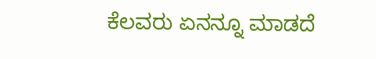ಕೆಲವರು ಏನನ್ನೂ ಮಾಡದೆ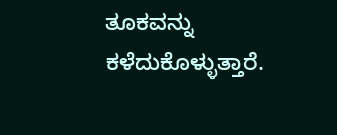ತೂಕವನ್ನು ಕಳೆದುಕೊಳ್ಳುತ್ತಾರೆ.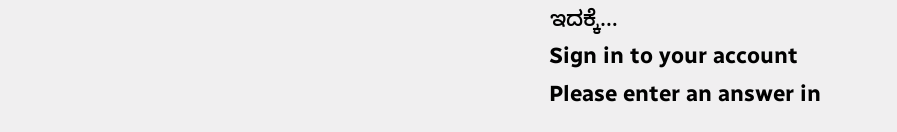ಇದಕ್ಕೆ…
Sign in to your account
Please enter an answer in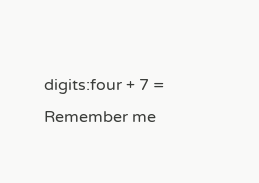digits:four + 7 =
Remember me